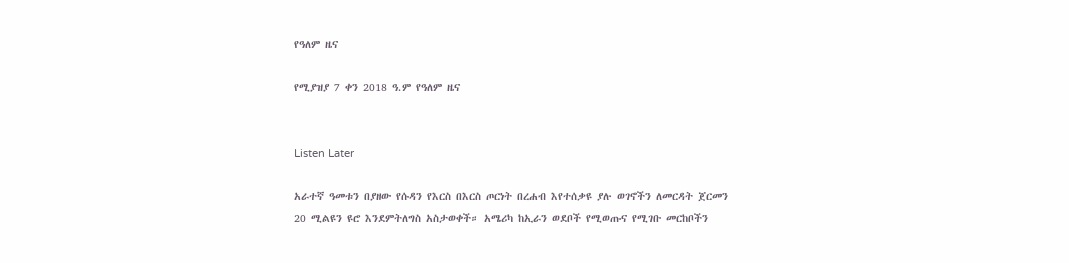የዓለም ዜና

የሚያዝያ 7 ቀን 2018 ዓ.ም የዓለም ዜና


Listen Later

አራተኛ ዓመቱን በያዘው የሱዳን የእርስ በእርስ ጦርነት በረሐብ እየተሰቃዩ ያሉ ወገኖችን ለመርዳት ጀርመን 20 ሚልዩን ዩሮ እንደምትለግስ አስታወቀች። አሜሪካ ከኢራን ወደቦች የሚወጡና የሚገቡ መርከቦችን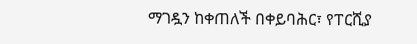ማገዷን ከቀጠለች በቀይባሕር፣ የፐርሺያ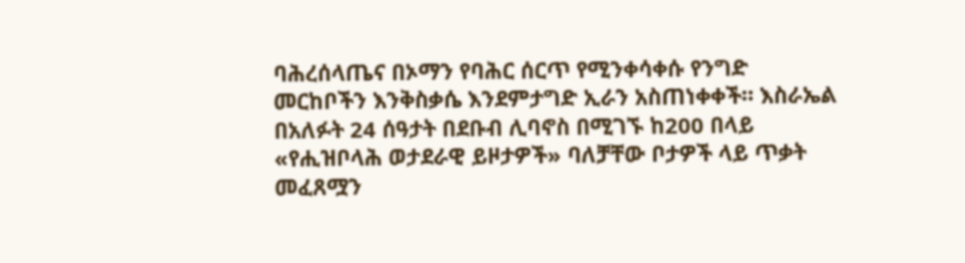ባሕረሰላጤና በኦማን የባሕር ሰርጥ የሚንቀሳቀሱ የንግድ መርከቦችን እንቅስቃሴ እንደምታግድ ኢራን አስጠነቀቀች። እስራኤል በአለፉት 24 ሰዓታት በደቡብ ሊባኖስ በሚገኙ ከ200 በላይ «የሒዝቦላሕ ወታደራዊ ይዞታዎች» ባለቻቸው ቦታዎች ላይ ጥቃት መፈጸሟን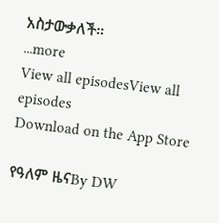አስታውቃለች።
...more
View all episodesView all episodes
Download on the App Store

የዓለም ዜናBy DW